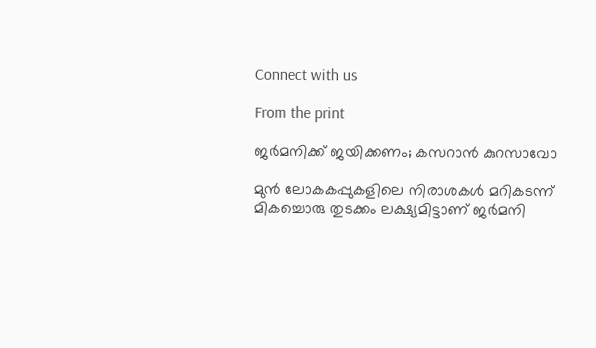Connect with us

From the print

ജർമനിക്ക് ജയിക്കണം; കസറാൻ കുറസാവോ

മുൻ ലോകകപ്പുകളിലെ നിരാശകൾ മറികടന്ന് മികച്ചൊരു തുടക്കം ലക്ഷ്യമിട്ടാണ് ജർമനി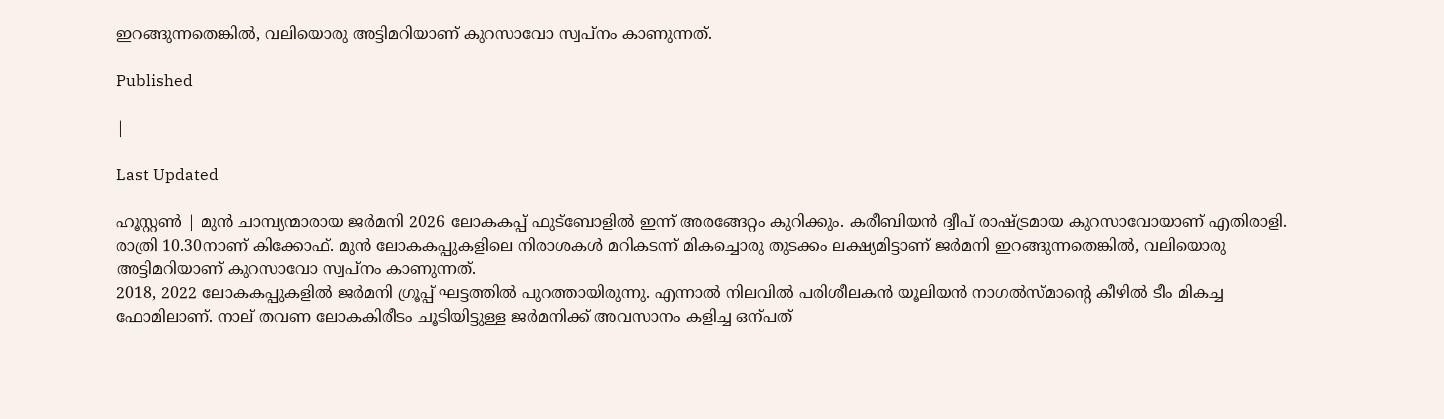ഇറങ്ങുന്നതെങ്കിൽ, വലിയൊരു അട്ടിമറിയാണ് കുറസാവോ സ്വപ്നം കാണുന്നത്.

Published

|

Last Updated

ഹൂസ്റ്റൺ | മുൻ ചാമ്പ്യന്മാരായ ജർമനി 2026 ലോകകപ്പ് ഫുട്‌ബോളിൽ ഇന്ന് അരങ്ങേറ്റം കുറിക്കും. കരീബിയൻ ദ്വീപ് രാഷ്ട്രമായ കുറസാവോയാണ് എതിരാളി. രാത്രി 10.30നാണ് കിക്കോഫ്. മുൻ ലോകകപ്പുകളിലെ നിരാശകൾ മറികടന്ന് മികച്ചൊരു തുടക്കം ലക്ഷ്യമിട്ടാണ് ജർമനി ഇറങ്ങുന്നതെങ്കിൽ, വലിയൊരു അട്ടിമറിയാണ് കുറസാവോ സ്വപ്നം കാണുന്നത്.
2018, 2022 ലോകകപ്പുകളിൽ ജർമനി ഗ്രൂപ്പ് ഘട്ടത്തിൽ പുറത്തായിരുന്നു. എന്നാൽ നിലവിൽ പരിശീലകൻ യൂലിയൻ നാഗൽസ്മാന്റെ കീഴിൽ ടീം മികച്ച ഫോമിലാണ്. നാല് തവണ ലോകകിരീടം ചൂടിയിട്ടുള്ള ജർമനിക്ക് അവസാനം കളിച്ച ഒന്പത്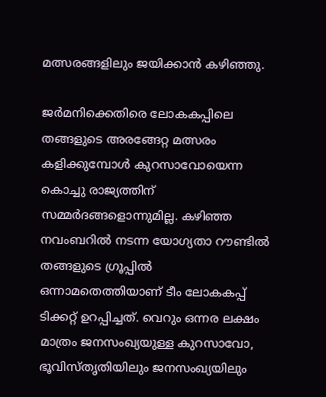മത്സരങ്ങളിലും ജയിക്കാൻ കഴിഞ്ഞു.

ജർമനിക്കെതിരെ ലോകകപ്പിലെ തങ്ങളുടെ അരങ്ങേറ്റ മത്സരം കളിക്കുമ്പോൾ കുറസാവോയെന്ന കൊച്ചു രാജ്യത്തിന് സമ്മർദങ്ങളൊന്നുമില്ല. കഴിഞ്ഞ നവംബറിൽ നടന്ന യോഗ്യതാ റൗണ്ടിൽ തങ്ങളുടെ ഗ്രൂപ്പിൽ ഒന്നാമതെത്തിയാണ് ടീം ലോകകപ്പ് ടിക്കറ്റ് ഉറപ്പിച്ചത്. വെറും ഒന്നര ലക്ഷം മാത്രം ജനസംഖ്യയുള്ള കുറസാവോ, ഭൂവിസ്തൃതിയിലും ജനസംഖ്യയിലും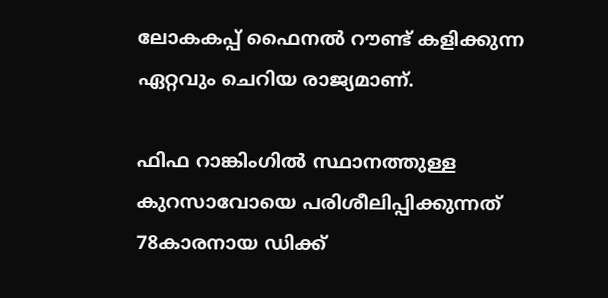ലോകകപ്പ് ഫൈനൽ റൗണ്ട് കളിക്കുന്ന ഏറ്റവും ചെറിയ രാജ്യമാണ്.

ഫിഫ റാങ്കിംഗിൽ സ്ഥാനത്തുള്ള കുറസാവോയെ പരിശീലിപ്പിക്കുന്നത് 78കാരനായ ഡിക്ക്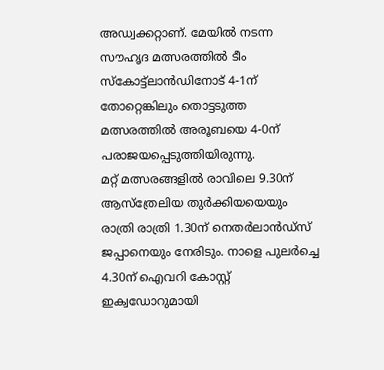അഡ്വക്കറ്റാണ്. മേയിൽ നടന്ന സൗഹൃദ മത്സരത്തിൽ ടീം സ്കോട്ട്ലാൻഡിനോട് 4-1ന് തോറ്റെങ്കിലും തൊട്ടടുത്ത മത്സരത്തിൽ അരൂബയെ 4-0ന് പരാജയപ്പെടുത്തിയിരുന്നു.
മറ്റ് മത്സരങ്ങളിൽ രാവിലെ 9.30ന് ആസ്ത്രേലിയ തുർക്കിയയെയും രാത്രി രാത്രി 1.30ന് നെതർലാൻഡ്സ് ജപ്പാനെയും നേരിടും. നാളെ പുലർച്ചെ 4.30ന് ഐവറി കോസ്റ്റ് ഇക്വഡോറുമായി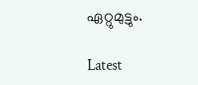ഏറ്റുമുട്ടും.

Latest